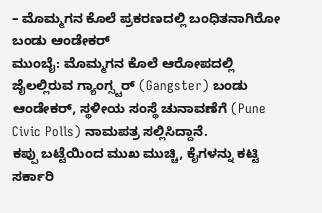– ಮೊಮ್ಮಗನ ಕೊಲೆ ಪ್ರಕರಣದಲ್ಲಿ ಬಂಧಿತನಾಗಿರೋ ಬಂಡು ಆಂಡೇಕರ್
ಮುಂಬೈ: ಮೊಮ್ಮಗನ ಕೊಲೆ ಆರೋಪದಲ್ಲಿ ಜೈಲಲ್ಲಿರುವ ಗ್ಯಾಂಗ್ಸ್ಟರ್ (Gangster) ಬಂಡು ಆಂಡೇಕರ್, ಸ್ಥಳೀಯ ಸಂಸ್ಥೆ ಚುನಾವಣೆಗೆ (Pune Civic Polls) ನಾಮಪತ್ರ ಸಲ್ಲಿಸಿದ್ದಾನೆ.
ಕಪ್ಪು ಬಟ್ಟೆಯಿಂದ ಮುಖ ಮುಚ್ಚಿ, ಕೈಗಳನ್ನು ಕಟ್ಟಿ ಸರ್ಕಾರಿ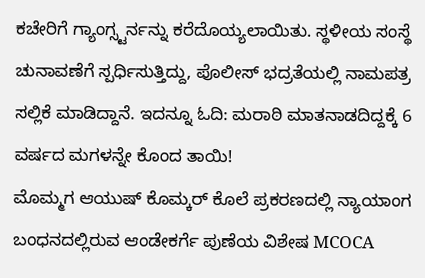ಕಚೇರಿಗೆ ಗ್ಯಾಂಗ್ಸ್ಟರ್ನನ್ನು ಕರೆದೊಯ್ಯಲಾಯಿತು. ಸ್ಥಳೀಯ ಸಂಸ್ಥೆ ಚುನಾವಣೆಗೆ ಸ್ಪರ್ಧಿಸುತ್ತಿದ್ದು, ಪೊಲೀಸ್ ಭದ್ರತೆಯಲ್ಲಿ ನಾಮಪತ್ರ ಸಲ್ಲಿಕೆ ಮಾಡಿದ್ದಾನೆ. ಇದನ್ನೂ ಓದಿ: ಮರಾಠಿ ಮಾತನಾಡದಿದ್ದಕ್ಕೆ 6 ವರ್ಷದ ಮಗಳನ್ನೇ ಕೊಂದ ತಾಯಿ!
ಮೊಮ್ಮಗ ಆಯುಷ್ ಕೊಮ್ಕರ್ ಕೊಲೆ ಪ್ರಕರಣದಲ್ಲಿ ನ್ಯಾಯಾಂಗ ಬಂಧನದಲ್ಲಿರುವ ಆಂಡೇಕರ್ಗೆ ಪುಣೆಯ ವಿಶೇಷ MCOCA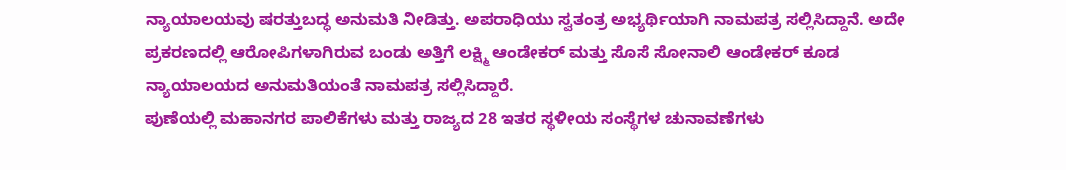ನ್ಯಾಯಾಲಯವು ಷರತ್ತುಬದ್ಧ ಅನುಮತಿ ನೀಡಿತ್ತು. ಅಪರಾಧಿಯು ಸ್ವತಂತ್ರ ಅಭ್ಯರ್ಥಿಯಾಗಿ ನಾಮಪತ್ರ ಸಲ್ಲಿಸಿದ್ದಾನೆ. ಅದೇ ಪ್ರಕರಣದಲ್ಲಿ ಆರೋಪಿಗಳಾಗಿರುವ ಬಂಡು ಅತ್ತಿಗೆ ಲಕ್ಷ್ಮಿ ಆಂಡೇಕರ್ ಮತ್ತು ಸೊಸೆ ಸೋನಾಲಿ ಆಂಡೇಕರ್ ಕೂಡ ನ್ಯಾಯಾಲಯದ ಅನುಮತಿಯಂತೆ ನಾಮಪತ್ರ ಸಲ್ಲಿಸಿದ್ದಾರೆ.
ಪುಣೆಯಲ್ಲಿ ಮಹಾನಗರ ಪಾಲಿಕೆಗಳು ಮತ್ತು ರಾಜ್ಯದ 28 ಇತರ ಸ್ಥಳೀಯ ಸಂಸ್ಥೆಗಳ ಚುನಾವಣೆಗಳು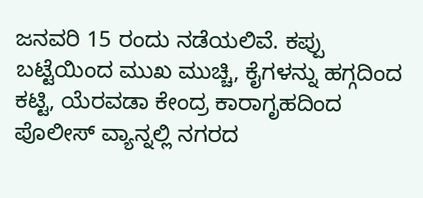ಜನವರಿ 15 ರಂದು ನಡೆಯಲಿವೆ. ಕಪ್ಪು ಬಟ್ಟೆಯಿಂದ ಮುಖ ಮುಚ್ಚಿ, ಕೈಗಳನ್ನು ಹಗ್ಗದಿಂದ ಕಟ್ಟಿ, ಯೆರವಡಾ ಕೇಂದ್ರ ಕಾರಾಗೃಹದಿಂದ ಪೊಲೀಸ್ ವ್ಯಾನ್ನಲ್ಲಿ ನಗರದ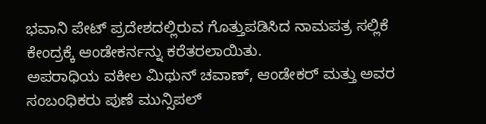ಭವಾನಿ ಪೇಟ್ ಪ್ರದೇಶದಲ್ಲಿರುವ ಗೊತ್ತುಪಡಿಸಿದ ನಾಮಪತ್ರ ಸಲ್ಲಿಕೆ ಕೇಂದ್ರಕ್ಕೆ ಆಂಡೇಕರ್ನನ್ನು ಕರೆತರಲಾಯಿತು.
ಅಪರಾಧಿಯ ವಕೀಲ ಮಿಥುನ್ ಚವಾಣ್, ಆಂಡೇಕರ್ ಮತ್ತು ಅವರ ಸಂಬಂಧಿಕರು ಪುಣೆ ಮುನ್ಸಿಪಲ್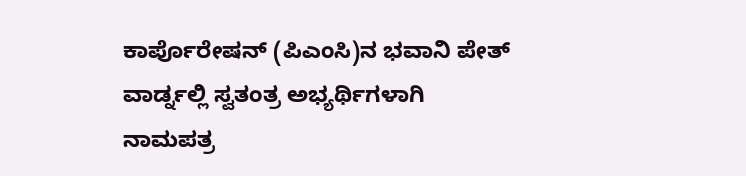ಕಾರ್ಪೊರೇಷನ್ (ಪಿಎಂಸಿ)ನ ಭವಾನಿ ಪೇತ್ ವಾರ್ಡ್ನಲ್ಲಿ ಸ್ವತಂತ್ರ ಅಭ್ಯರ್ಥಿಗಳಾಗಿ ನಾಮಪತ್ರ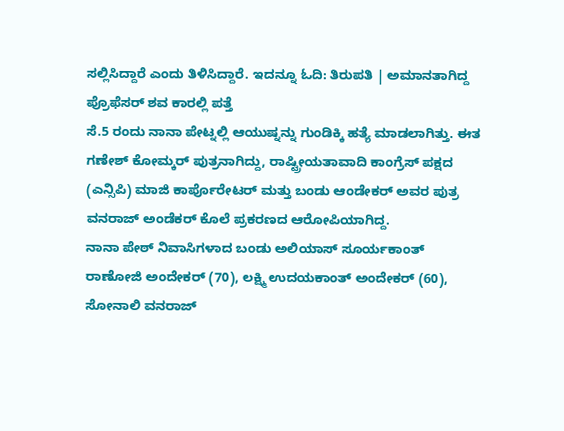ಸಲ್ಲಿಸಿದ್ದಾರೆ ಎಂದು ತಿಳಿಸಿದ್ದಾರೆ. ಇದನ್ನೂ ಓದಿ: ತಿರುಪತಿ | ಅಮಾನತಾಗಿದ್ದ ಪ್ರೊಫೆಸರ್ ಶವ ಕಾರಲ್ಲಿ ಪತ್ತೆ
ಸೆ.5 ರಂದು ನಾನಾ ಪೇಟ್ನಲ್ಲಿ ಆಯುಷ್ನನ್ನು ಗುಂಡಿಕ್ಕಿ ಹತ್ಯೆ ಮಾಡಲಾಗಿತ್ತು. ಈತ ಗಣೇಶ್ ಕೋಮ್ಕರ್ ಪುತ್ರನಾಗಿದ್ದು, ರಾಷ್ಟ್ರೀಯತಾವಾದಿ ಕಾಂಗ್ರೆಸ್ ಪಕ್ಷದ (ಎನ್ಸಿಪಿ) ಮಾಜಿ ಕಾರ್ಪೊರೇಟರ್ ಮತ್ತು ಬಂಡು ಆಂಡೇಕರ್ ಅವರ ಪುತ್ರ ವನರಾಜ್ ಅಂಡೆಕರ್ ಕೊಲೆ ಪ್ರಕರಣದ ಆರೋಪಿಯಾಗಿದ್ದ.
ನಾನಾ ಪೇಠ್ ನಿವಾಸಿಗಳಾದ ಬಂಡು ಅಲಿಯಾಸ್ ಸೂರ್ಯಕಾಂತ್ ರಾಣೋಜಿ ಅಂದೇಕರ್ (70), ಲಕ್ಷ್ಮಿ ಉದಯಕಾಂತ್ ಅಂದೇಕರ್ (60), ಸೋನಾಲಿ ವನರಾಜ್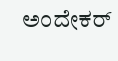ಅಂದೇಕರ್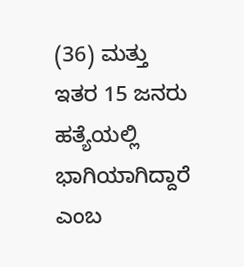(36) ಮತ್ತು ಇತರ 15 ಜನರು ಹತ್ಯೆಯಲ್ಲಿ ಭಾಗಿಯಾಗಿದ್ದಾರೆ ಎಂಬ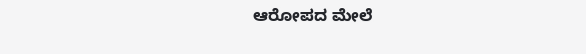ಆರೋಪದ ಮೇಲೆ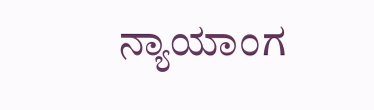ನ್ಯಾಯಾಂಗ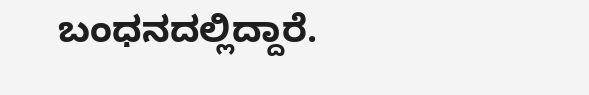ಬಂಧನದಲ್ಲಿದ್ದಾರೆ.